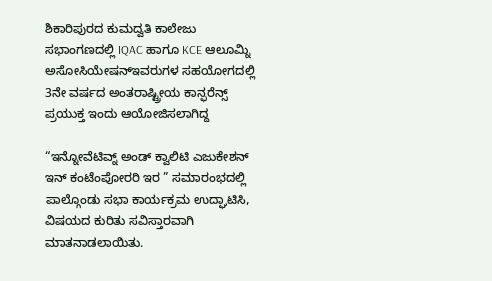ಶಿಕಾರಿಪುರದ ಕುಮದ್ವತಿ ಕಾಲೇಜು ಸಭಾಂಗಣದಲ್ಲಿ IQAC ಹಾಗೂ KCE ಆಲೂಮ್ನಿ ಅಸೋಸಿಯೇಷನ್ಇವರುಗಳ ಸಹಯೋಗದಲ್ಲಿ 3ನೇ ವರ್ಷದ ಅಂತರಾಷ್ಟ್ರೀಯ ಕಾನ್ಫರೆನ್ಸ್ ಪ್ರಯುಕ್ತ ಇಂದು ಆಯೋಜಿಸಲಾಗಿದ್ದ

“ಇನ್ನೋವೆಟಿವ್ನ್ ಅಂಡ್ ಕ್ವಾಲಿಟಿ ಎಜುಕೇಶನ್ ಇನ್ ಕಂಟೆಂಪೋರರಿ ಇರ ” ಸಮಾರಂಭದಲ್ಲಿ ಪಾಲ್ಗೊಂಡು ಸಭಾ ಕಾರ್ಯಕ್ರಮ ಉದ್ಘಾಟಿಸಿ, ವಿಷಯದ ಕುರಿತು ಸವಿಸ್ತಾರವಾಗಿ ಮಾತನಾಡಲಾಯಿತು.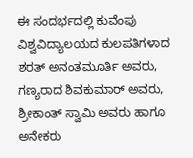ಈ ಸಂದರ್ಭದಲ್ಲಿ ಕುವೆಂಪು ವಿಶ್ವವಿದ್ಯಾಲಯದ ಕುಲಪತಿಗಳಾದ ಶರತ್ ಅನಂತಮೂರ್ತಿ ಅವರು, ಗಣ್ಯರಾದ ಶಿವಕುಮಾರ್ ಅವರು, ಶ್ರೀಕಾಂತ್ ಸ್ವಾಮಿ ಅವರು ಹಾಗೂ ಅನೇಕರು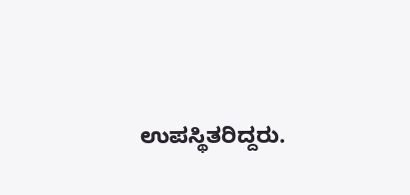ಉಪಸ್ಥಿತರಿದ್ದರು.